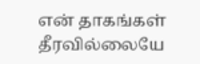என் தாகங்கள் தீரவில்லையே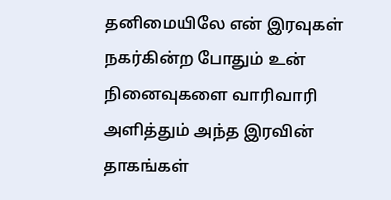தனிமையிலே என் இரவுகள் நகர்கின்ற போதும் உன் நினைவுகளை வாரிவாரி அளித்தும் அந்த இரவின் தாகங்கள்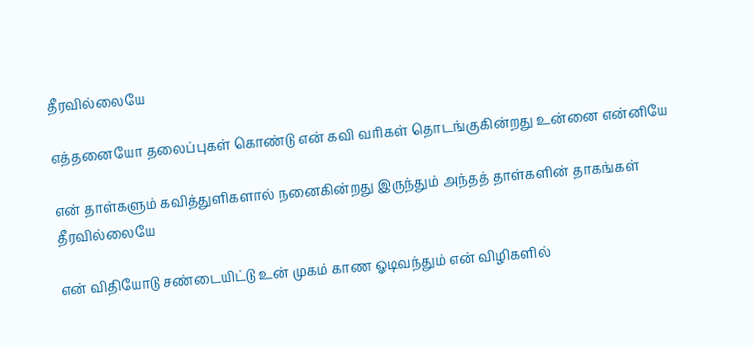தீரவில்லையே

எத்தனையோ தலைப்புகள் கொண்டு என் கவி வரிகள் தொடங்குகின்றது உன்னை என்னியே

என் தாள்களும் கவித்துளிகளால் நனைகின்றது இருந்தும் அந்தத் தாள்களின் தாகங்கள் தீரவில்லையே

என் விதியோடு சண்டையிட்டு உன் முகம் காண ஓடிவந்தும் என் விழிகளில்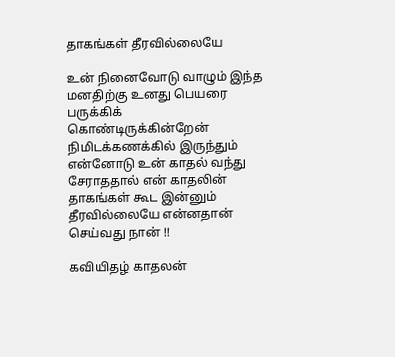தாகங்கள் தீரவில்லையே

உன் நினைவோடு வாழும் இந்த மனதிற்கு உனது பெயரை பருக்கிக் கொண்டிருக்கின்றேன் நிமிடக்கணக்கில் இருந்தும் என்னோடு உன் காதல் வந்து சேராததால் என் காதலின் தாகங்கள் கூட இன்னும் தீரவில்லையே என்னதான் செய்வது நான் !!

கவியிதழ் காதலன்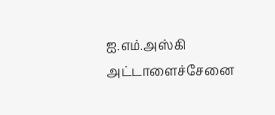ஐ.எம்.அஸ்கி அட்டாளைச்சேனை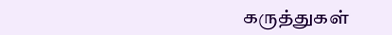கருத்துகள்